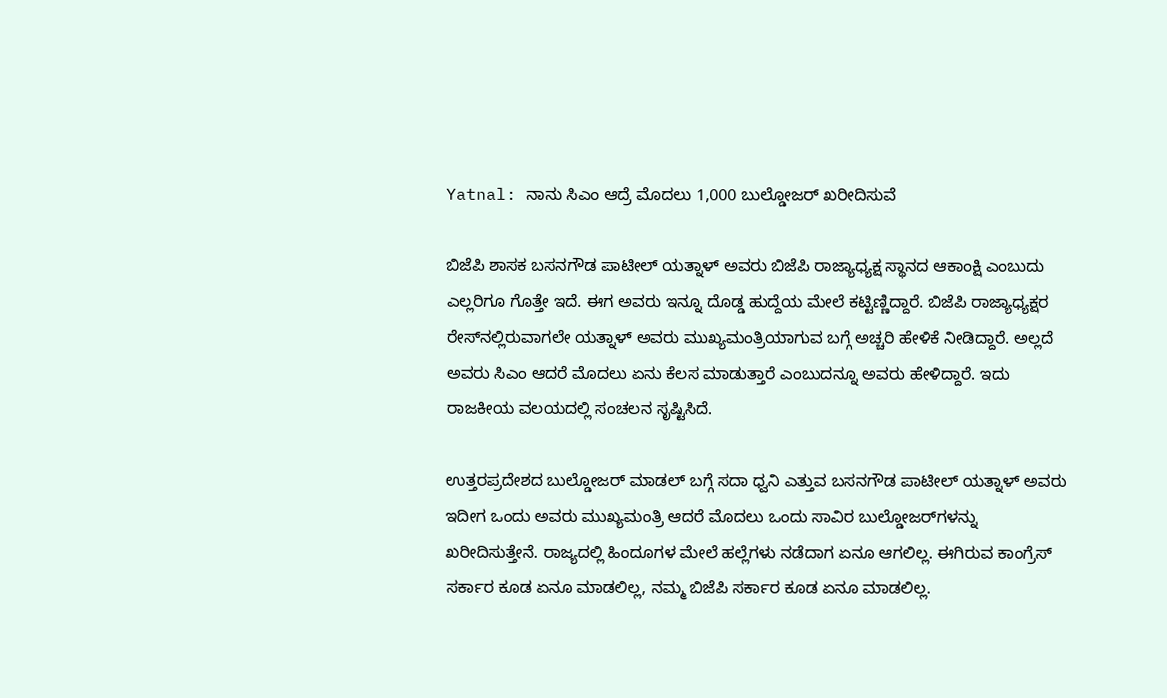Yatnal: ನಾನು ಸಿಎಂ ಆದ್ರೆ ಮೊದಲು 1,000 ಬುಲ್ಡೋಜರ್‌ ಖರೀದಿಸುವೆ

ಬಿಜೆಪಿ ಶಾಸಕ ಬಸನಗೌಡ ಪಾಟೀಲ್‌ ಯತ್ನಾಳ್‌ ಅವರು ಬಿಜೆಪಿ ರಾಜ್ಯಾಧ್ಯಕ್ಷ ಸ್ಥಾನದ ಆಕಾಂಕ್ಷಿ ಎಂಬುದು ಎಲ್ಲರಿಗೂ ಗೊತ್ತೇ ಇದೆ. ಈಗ ಅವರು ಇನ್ನೂ ದೊಡ್ಡ ಹುದ್ದೆಯ ಮೇಲೆ ಕಟ್ಟಿಣ್ಣಿದ್ದಾರೆ. ಬಿಜೆಪಿ ರಾಜ್ಯಾಧ್ಯಕ್ಷರ ರೇಸ್‌ನಲ್ಲಿರುವಾಗಲೇ ಯತ್ನಾಳ್‌ ಅವರು ಮುಖ್ಯಮಂತ್ರಿಯಾಗುವ ಬಗ್ಗೆ ಅಚ್ಚರಿ ಹೇಳಿಕೆ ನೀಡಿದ್ದಾರೆ. ಅಲ್ಲದೆ ಅವರು ಸಿಎಂ ಆದರೆ ಮೊದಲು ಏನು ಕೆಲಸ ಮಾಡುತ್ತಾರೆ ಎಂಬುದನ್ನೂ ಅವರು ಹೇಳಿದ್ದಾರೆ. ಇದು ರಾಜಕೀಯ ವಲಯದಲ್ಲಿ ಸಂಚಲನ ಸೃಷ್ಟಿಸಿದೆ.

ಉತ್ತರಪ್ರದೇಶದ ಬುಲ್ಡೋಜರ್‌ ಮಾಡಲ್‌ ಬಗ್ಗೆ ಸದಾ ಧ್ವನಿ ಎತ್ತುವ ಬಸನಗೌಡ ಪಾಟೀಲ್‌ ಯತ್ನಾಳ್‌ ಅವರು ಇದೀಗ ಒಂದು ಅವರು ಮುಖ್ಯಮಂತ್ರಿ ಆದರೆ ಮೊದಲು ಒಂದು ಸಾವಿರ ಬುಲ್ಡೋಜರ್‌ಗಳನ್ನು ಖರೀದಿಸುತ್ತೇನೆ. ರಾಜ್ಯದಲ್ಲಿ ಹಿಂದೂಗಳ ಮೇಲೆ ಹಲ್ಲೆಗಳು ನಡೆದಾಗ ಏನೂ ಆಗಲಿಲ್ಲ. ಈಗಿರುವ ಕಾಂಗ್ರೆಸ್‌ ಸರ್ಕಾರ ಕೂಡ ಏನೂ ಮಾಡಲಿಲ್ಲ, ನಮ್ಮ ಬಿಜೆಪಿ ಸರ್ಕಾರ ಕೂಡ ಏನೂ ಮಾಡಲಿಲ್ಲ.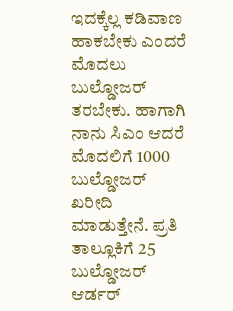ಇದಕ್ಕೆಲ್ಲ ಕಡಿವಾಣ ಹಾಕಬೇಕು ಎಂದರೆ ಮೊದಲು ಬುಲ್ಡೋಜರ್‌ ತರಬೇಕು. ಹಾಗಾಗಿ ನಾನು ಸಿಎಂ ಆದರೆ ಮೊದಲಿಗೆ 1000 ಬುಲ್ಡೋಜರ್ ಖರೀದಿ ಮಾಡುತ್ತೇನೆ. ಪ್ರತಿ ತಾಲ್ಲೂಕಿಗೆ 25 ಬುಲ್ಡೋಜರ್‌ ಆರ್ಡರ್‌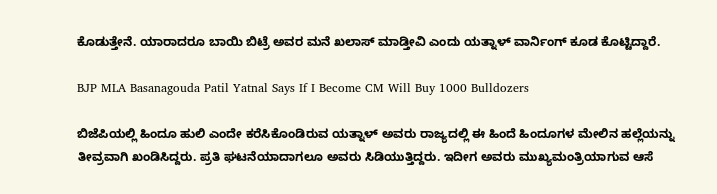ಕೊಡುತ್ತೇನೆ. ಯಾರಾದರೂ ಬಾಯಿ ಬಿಟ್ರೆ ಅವರ ಮನೆ ಖಲಾಸ್ ಮಾಡ್ತೀವಿ ಎಂದು ಯತ್ನಾಳ್ ವಾರ್ನಿಂಗ್‌ ಕೂಡ ಕೊಟ್ಟಿದ್ದಾರೆ.

BJP MLA Basanagouda Patil Yatnal Says If I Become CM Will Buy 1000 Bulldozers

ಬಿಜೆಪಿಯಲ್ಲಿ ಹಿಂದೂ ಹುಲಿ ಎಂದೇ ಕರೆಸಿಕೊಂಡಿರುವ ಯತ್ನಾಳ್‌ ಅವರು ರಾಜ್ಯದಲ್ಲಿ ಈ ಹಿಂದೆ ಹಿಂದೂಗಳ ಮೇಲಿನ ಹಲ್ಲೆಯನ್ನು ತೀವ್ರವಾಗಿ ಖಂಡಿಸಿದ್ದರು. ಪ್ರತಿ ಘಟನೆಯಾದಾಗಲೂ ಅವರು ಸಿಡಿಯುತ್ತಿದ್ದರು. ಇದೀಗ ಅವರು ಮುಖ್ಯಮಂತ್ರಿಯಾಗುವ ಆಸೆ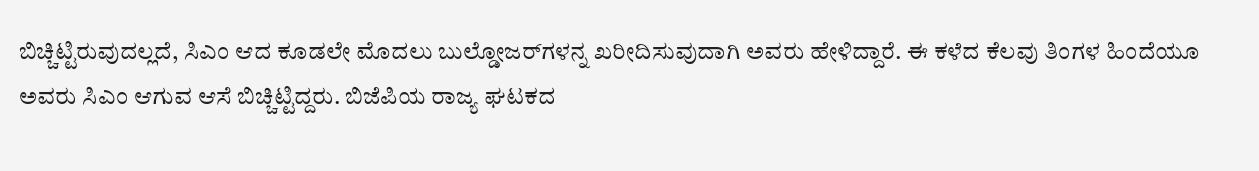ಬಿಚ್ಚಿಟ್ಟಿರುವುದಲ್ಲದೆ, ಸಿಎಂ ಆದ ಕೂಡಲೇ ಮೊದಲು ಬುಲ್ಡೋಜರ್‌ಗಳನ್ನ ಖರೀದಿಸುವುದಾಗಿ ಅವರು ಹೇಳಿದ್ದಾರೆ. ಈ ಕಳೆದ ಕೆಲವು ತಿಂಗಳ ಹಿಂದೆಯೂ ಅವರು ಸಿಎಂ ಆಗುವ ಆಸೆ ಬಿಚ್ಚಿಟ್ಟಿದ್ದರು. ಬಿಜೆಪಿಯ ರಾಜ್ಯ ಘಟಕದ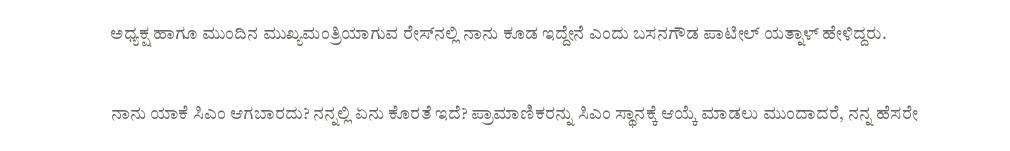ಅಧ್ಯಕ್ಷ ಹಾಗೂ ಮುಂದಿನ ಮುಖ್ಯಮಂತ್ರಿಯಾಗುವ ರೇಸ್‌ನಲ್ಲಿ ನಾನು ಕೂಡ ಇದ್ದೇನೆ ಎಂದು ಬಸನಗೌಡ ಪಾಟೀಲ್ ಯತ್ನಾಳ್‌ ಹೇಳಿದ್ದರು.

ನಾನು ಯಾಕೆ ಸಿಎಂ ಆಗಬಾರದು? ನನ್ನಲ್ಲಿ ಏನು ಕೊರತೆ ಇದೆ? ಪ್ರಾಮಾಣಿಕರನ್ನು ಸಿಎಂ ಸ್ಥಾನಕ್ಕೆ ಆಯ್ಕೆ ಮಾಡಲು ಮುಂದಾದರೆ, ನನ್ನ ಹೆಸರೇ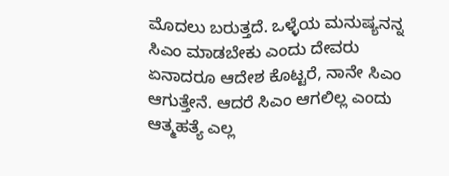ಮೊದಲು ಬರುತ್ತದೆ. ಒಳ್ಳೆಯ ಮನುಷ್ಯನನ್ನ ಸಿಎಂ ಮಾಡಬೇಕು ಎಂದು ದೇವರು ಏನಾದರೂ ಆದೇಶ ಕೊಟ್ಟರೆ, ನಾನೇ ಸಿಎಂ ಆಗುತ್ತೇನೆ. ಆದರೆ ಸಿಎಂ ಆಗಲಿಲ್ಲ ಎಂದು ಆತ್ಮಹತ್ಯೆ ಎಲ್ಲ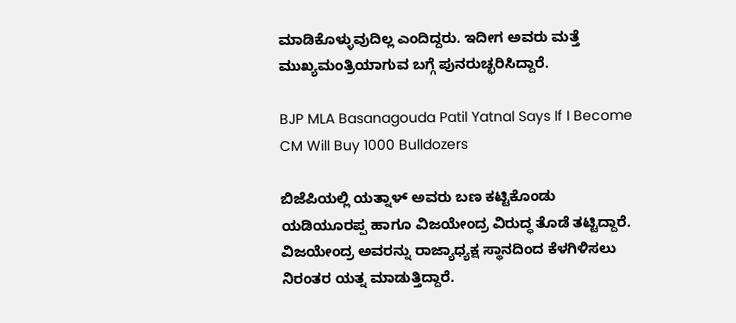ಮಾಡಿಕೊಳ್ಳುವುದಿಲ್ಲ ಎಂದಿದ್ದರು. ಇದೀಗ ಅವರು ಮತ್ತೆ ಮುಖ್ಯಮಂತ್ರಿಯಾಗುವ ಬಗ್ಗೆ ಪುನರುಚ್ಛರಿಸಿದ್ದಾರೆ.

BJP MLA Basanagouda Patil Yatnal Says If I Become CM Will Buy 1000 Bulldozers

ಬಿಜೆಪಿಯಲ್ಲಿ ಯತ್ನಾಳ್‌ ಅವರು ಬಣ ಕಟ್ಟಿಕೊಂಡು ಯಡಿಯೂರಪ್ಪ ಹಾಗೂ ವಿಜಯೇಂದ್ರ ವಿರುದ್ಧ ತೊಡೆ ತಟ್ಟಿದ್ದಾರೆ. ವಿಜಯೇಂದ್ರ ಅವರನ್ನು ರಾಜ್ಯಾಧ್ಯಕ್ಷ ಸ್ಥಾನದಿಂದ ಕೆಳಗಿಳಿಸಲು ನಿರಂತರ ಯತ್ನ ಮಾಡುತ್ತಿದ್ದಾರೆ.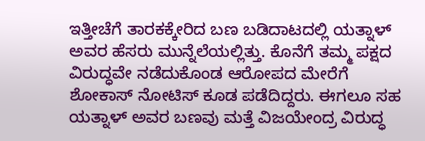ಇತ್ತೀಚೆಗೆ ತಾರಕಕ್ಕೇರಿದ ಬಣ ಬಡಿದಾಟದಲ್ಲಿ ಯತ್ನಾಳ್‌ ಅವರ ಹೆಸರು ಮುನ್ನೆಲೆಯಲ್ಲಿತ್ತು. ಕೊನೆಗೆ ತಮ್ಮ ಪಕ್ಷದ ವಿರುದ್ಧವೇ ನಡೆದುಕೊಂಡ ಆರೋಪದ ಮೇರೆಗೆ ಶೋಕಾಸ್‌ ನೋಟಿಸ್‌ ಕೂಡ ಪಡೆದಿದ್ದರು. ಈಗಲೂ ಸಹ ಯತ್ನಾಳ್‌ ಅವರ ಬಣವು ಮತ್ತೆ ವಿಜಯೇಂದ್ರ ವಿರುದ್ಧ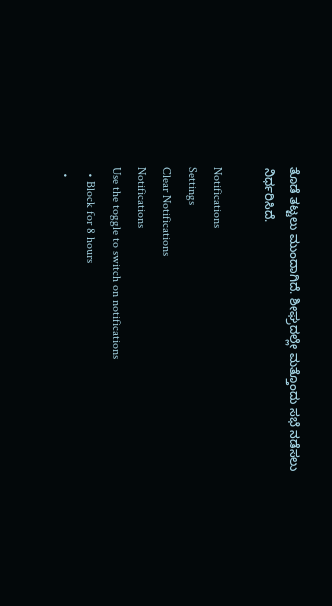ತೊಡೆ ತಟ್ಟಲು ಮುಂದಾಗಿದೆ. ಶೀಘ್ರದಲ್ಲೇ ಮತ್ತೊಂದು ಸಭೆ ನಡೆಸಲು ನಿರ್ಧರಿಸಿದೆ.

Notifications
Settings
Clear Notifications
Notifications
Use the toggle to switch on notifications
  • Block for 8 hours
  •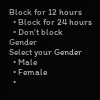Block for 12 hours
  • Block for 24 hours
  • Don't block
Gender
Select your Gender
  • Male
  • Female
  •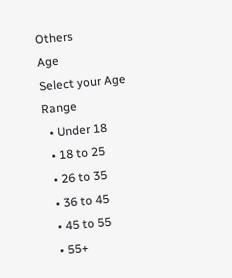Others
Age
Select your Age Range
  • Under 18
  • 18 to 25
  • 26 to 35
  • 36 to 45
  • 45 to 55
  • 55+